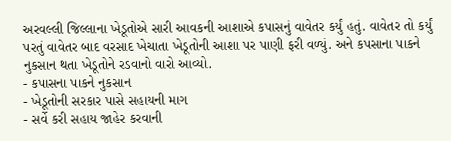અરવલ્લી જિલ્લાના ખેડૂતોએ સારી આવકની આશાએ કપાસનું વાવેતર કર્યું હતું. વાવેતર તો કર્યું પરતું વાવેતર બાદ વરસાદ ખેચાતા ખેડૂતોની આશા પર પાણી ફરી વળ્યું. અને કપસાના પાકને નુકસાન થતા ખેડૂતોને રડવાનો વારો આવ્યો.
- કપાસના પાકને નુકસાન
- ખેડૂતોની સરકાર પાસે સહાયની માગ
- સર્વે કરી સહાય જાહેર કરવાની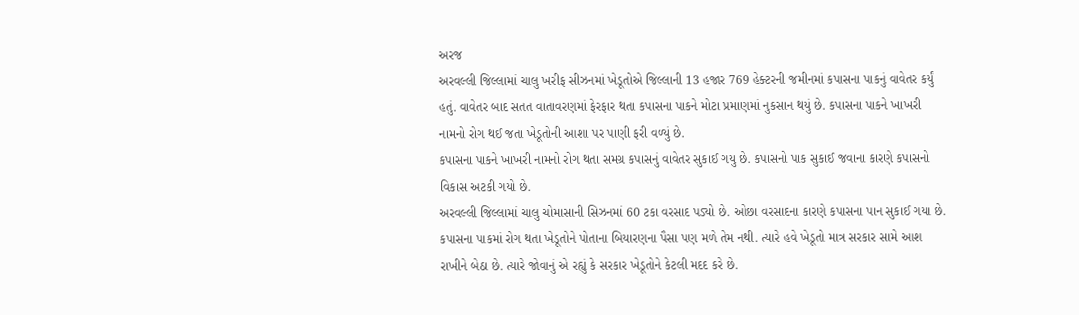અરજ
અરવલ્લી જિલ્લામાં ચાલુ ખરીફ સીઝનમાં ખેડૂતોએ જિલ્લાની 13 હજાર 769 હેક્ટરની જમીનમાં કપાસના પાકનું વાવેતર કર્યું હતું. વાવેતર બાદ સતત વાતાવરણમાં ફેરફાર થતા કપાસના પાકને મોટા પ્રમાણમાં નુકસાન થયું છે. કપાસના પાકને ખાખરી નામનો રોગ થઈ જતા ખેડૂતોની આશા પર પાણી ફરી વળ્યું છે.
કપાસના પાકને ખાખરી નામનો રોગ થતા સમગ્ર કપાસનું વાવેતર સુકાઈ ગયુ છે. કપાસનો પાક સુકાઈ જવાના કારણે કપાસનો વિકાસ અટકી ગયો છે.
અરવલ્લી જિલ્લામાં ચાલુ ચોમાસાની સિઝનમાં 60 ટકા વરસાદ પડ્યો છે. ઓછા વરસાદના કારણે કપાસના પાન સુકાઈ ગયા છે. કપાસના પાકમાં રોગ થતા ખેડૂતોને પોતાના બિયારણના પૈસા પણ મળે તેમ નથી. ત્યારે હવે ખેડૂતો માત્ર સરકાર સામે આશ રાખીને બેઠા છે. ત્યારે જોવાનું એ રહ્યું કે સરકાર ખેડૂતોને કેટલી મદદ કરે છે.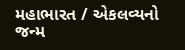મહાભારત / એકલવ્યનો જન્મ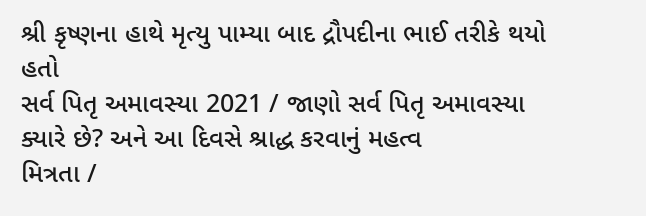શ્રી કૃષ્ણના હાથે મૃત્યુ પામ્યા બાદ દ્રૌપદીના ભાઈ તરીકે થયો હતો
સર્વ પિતૃ અમાવસ્યા 2021 / જાણો સર્વ પિતૃ અમાવસ્યા ક્યારે છે? અને આ દિવસે શ્રાદ્ધ કરવાનું મહત્વ
મિત્રતા /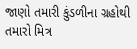જાણો તમારી કુંડળીના ગ્રહોથી તમારો મિત્ર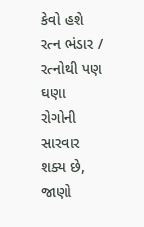કેવો હશે
રત્ન ભંડાર / રત્નોથી પણ ઘણા રોગોની સારવાર શક્ય છે, જાણો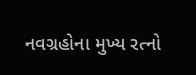નવગ્રહોના મુખ્ય રત્નો